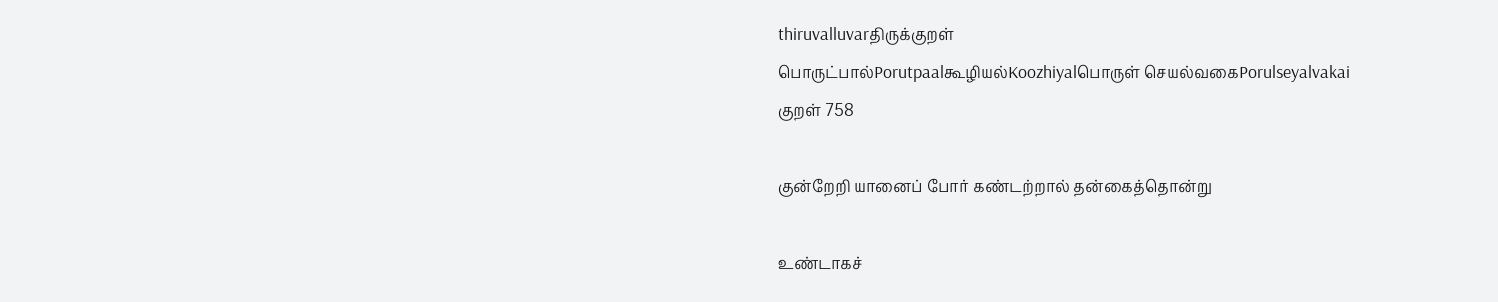thiruvalluvarதிருக்குறள்
பொருட்பால்Porutpaalகூழியல்Koozhiyalபொருள் செயல்வகைPorulseyalvakai
குறள் 758

குன்றேறி யானைப் போர் கண்டற்றால் தன்கைத்தொன்று

உண்டாகச்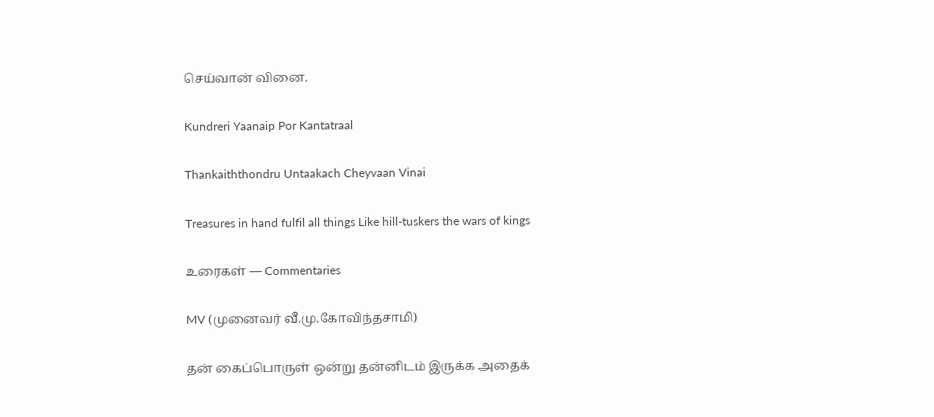செய்வான் வினை.

Kundreri Yaanaip Por Kantatraal

Thankaiththondru Untaakach Cheyvaan Vinai

Treasures in hand fulfil all things Like hill-tuskers the wars of kings

உரைகள் — Commentaries

MV (முனைவர் வீ.மு.கோவிந்தசாமி)

தன் கைப்பொருள் ஒன்று தன்னிடம் இருக்க அதைக்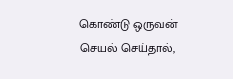கொண்டு ஒருவன் செயல் செய்தால்,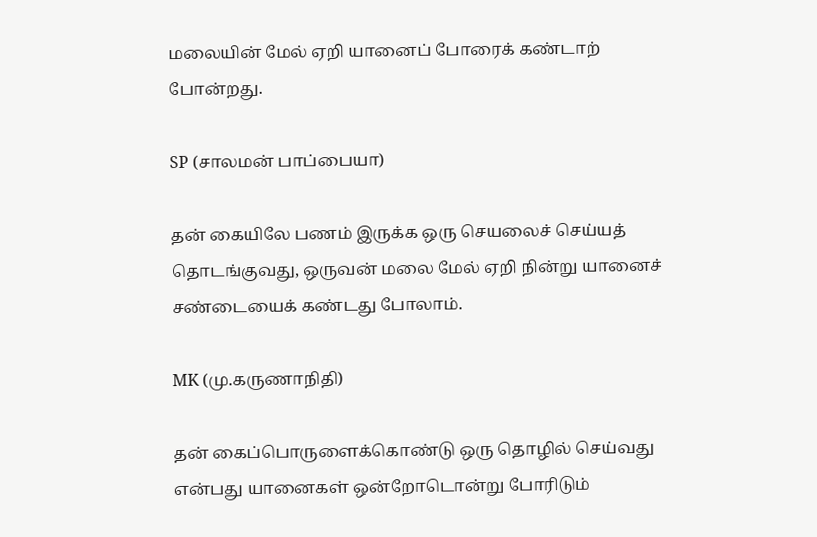மலையின் மேல் ஏறி யானைப் போரைக் கண்டாற் போன்றது.

SP (சாலமன் பாப்பையா)

தன் கையிலே பணம் இருக்க ஒரு செயலைச் செய்யத் தொடங்குவது, ஒருவன் மலை மேல் ஏறி நின்று யானைச் சண்டையைக் கண்டது போலாம்.

MK (மு.கருணாநிதி)

தன் கைப்பொருளைக்கொண்டு ஒரு தொழில் செய்வது என்பது யானைகள் ஒன்றோடொன்று போரிடும்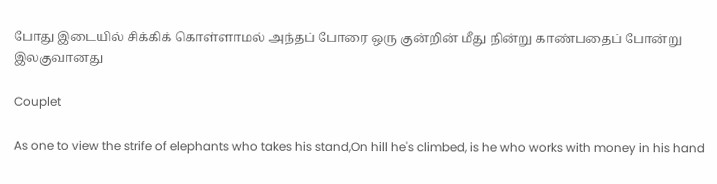போது இடையில் சிக்கிக் கொள்ளாமல் அந்தப் போரை ஒரு குன்றின் மீது நின்று காண்பதைப் போன்று இலகுவானது

Couplet

As one to view the strife of elephants who takes his stand,On hill he's climbed, is he who works with money in his hand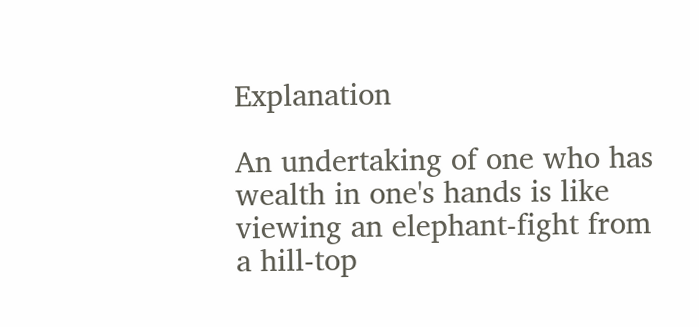Explanation

An undertaking of one who has wealth in one's hands is like viewing an elephant-fight from a hill-top